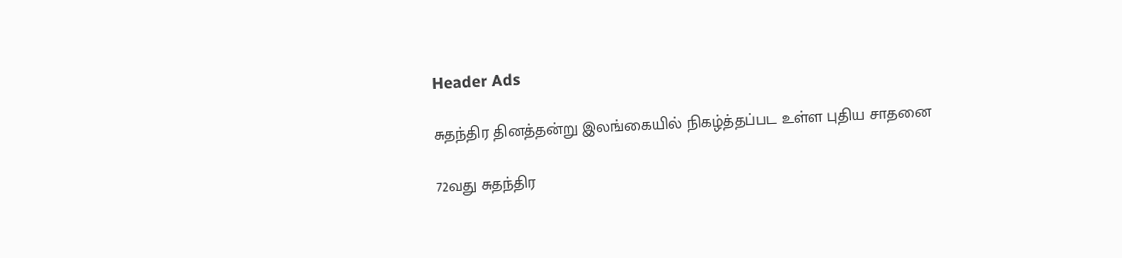Header Ads

சுதந்திர தினத்தன்று இலங்கையில் நிகழ்த்தப்பட உள்ள புதிய சாதனை

72வது சுதந்திர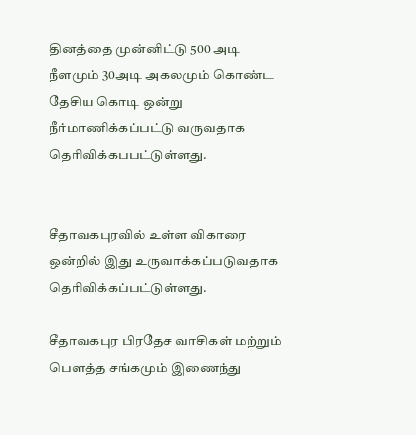தினத்தை முன்னிட்டு 500 அடி நீளமும் 30அடி அகலமும் கொண்ட தேசிய கொடி ஒன்று நீர்மாணிக்கப்பட்டு வருவதாக தெரிவிக்கபபட்டுள்ளது.


சீதாவகபுரவில் உள்ள விகாரை ஒன்றில் இது உருவாக்கப்படுவதாக தெரிவிக்கப்பட்டுள்ளது.

சீதாவகபுர பிரதேச வாசிகள் மற்றும் பௌத்த சங்கமும் இணைந்து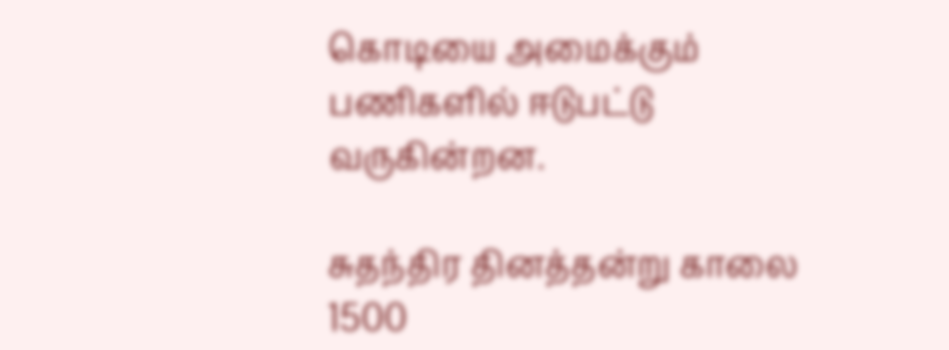கொடியை அமைக்கும் பணிகளில் ஈடுபட்டு வருகின்றன.

சுதந்திர தினத்தன்று காலை 1500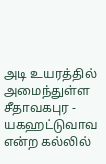அடி உயரத்தில் அமைந்துள்ள சீதாவகபுர - யகஹட்டுவாவ என்ற கல்லில்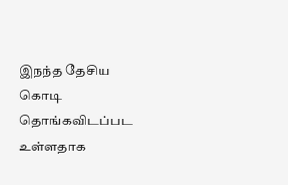இநந்த தேசிய கொடி தொங்கவிடப்பட உள்ளதாக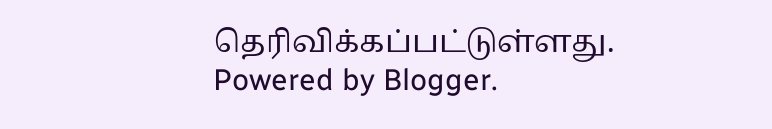தெரிவிக்கப்பட்டுள்ளது.
Powered by Blogger.